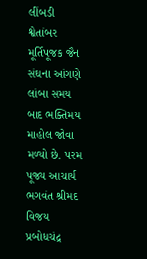લીંબડી શ્વેતાંબર મૂર્તિપૂજક જૈન સંઘના આંગણે લાંબા સમય બાદ ભક્તિમય માહોલ જોવા મળ્યો છે. પરમ પૂજ્ય આચાર્ય ભગવંત શ્રીમદ વિજય પ્રબોધચંદ્ર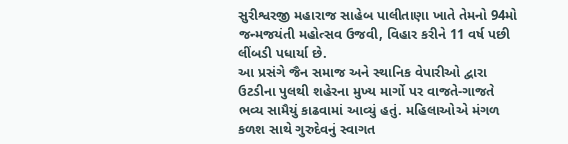સુરીશ્વરજી મહારાજ સાહેબ પાલીતાણા ખાતે તેમનો 94મો જન્મજયંતી મહોત્સવ ઉજવી, વિહાર કરીને 11 વર્ષ પછી લીંબડી પધાર્યા છે.
આ પ્રસંગે જૈન સમાજ અને સ્થાનિક વેપારીઓ દ્વારા ઉટડીના પુલથી શહેરના મુખ્ય માર્ગો પર વાજતે-ગાજતે ભવ્ય સામૈયું કાઢવામાં આવ્યું હતું. મહિલાઓએ મંગળ કળશ સાથે ગુરુદેવનું સ્વાગત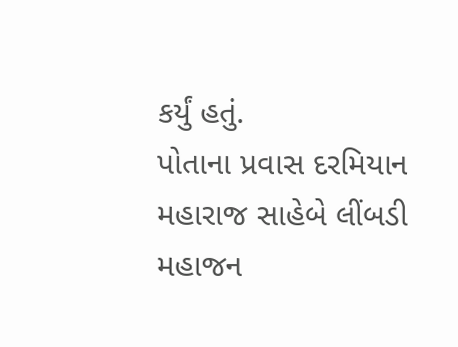કર્યું હતું.
પોતાના પ્રવાસ દરમિયાન મહારાજ સાહેબે લીંબડી મહાજન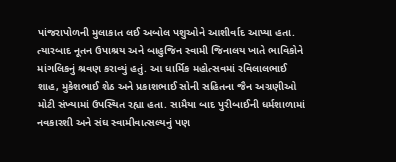પાંજરાપોળની મુલાકાત લઈ અબોલ પશુઓને આશીર્વાદ આપ્યા હતા. ત્યારબાદ નૂતન ઉપાશ્રય અને બાહુજિન સ્વામી જિનાલય ખાતે ભાવિકોને માંગલિકનું શ્રવણ કરાવ્યું હતું. આ ધાર્મિક મહોત્સવમાં રવિલાલભાઈ શાહ, મુકેશભાઈ શેઠ અને પ્રકાશભાઈ સોની સહિતના જૈન અગ્રણીઓ મોટી સંખ્યામાં ઉપસ્થિત રહ્યા હતા. સામૈયા બાદ પુરીબાઈની ધર્મશાળામાં નવકારશી અને સંઘ સ્વામીવાત્સલ્યનું પણ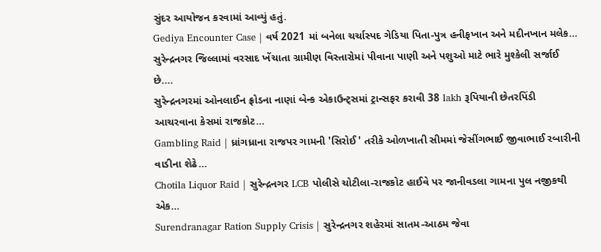સુંદર આયોજન કરવામાં આવ્યું હતું.
Gediya Encounter Case | વર્ષ 2021 માં બનેલા ચર્ચાસ્પદ ગેડિયા પિતા-પુત્ર હનીફખાન અને મદીનખાન મલેક…
સુરેન્દ્રનગર જિલ્લામાં વરસાદ ખેંચાતા ગ્રામીણ વિસ્તારોમાં પીવાના પાણી અને પશુઓ માટે ભારે મુશ્કેલી સર્જાઈ છે.…
સુરેન્દ્રનગરમાં ઓનલાઈન ફ્રોડના નાણાં બેન્ક એકાઉન્ટ્સમાં ટ્રાન્સફર કરાવી 38 lakh રૂપિયાની છેતરપિંડી આચરવાના કેસમાં રાજકોટ…
Gambling Raid | ધ્રાંગધ્રાના રાજપર ગામની 'સિરોઈ' તરીકે ઓળખાતી સીમમાં જેસીંગભાઈ જીવાભાઈ રબારીની વાડીના શેઢે…
Chotila Liquor Raid | સુરેન્દ્રનગર LCB પોલીસે ચોટીલા-રાજકોટ હાઈવે પર જાનીવડલા ગામના પુલ નજીકથી એક…
Surendranagar Ration Supply Crisis | સુરેન્દ્રનગર શહેરમાં સાતમ-આઠમ જેવા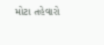મોટા તહેવારો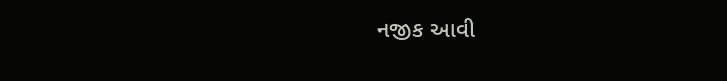નજીક આવી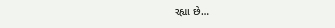રહ્યા છે…